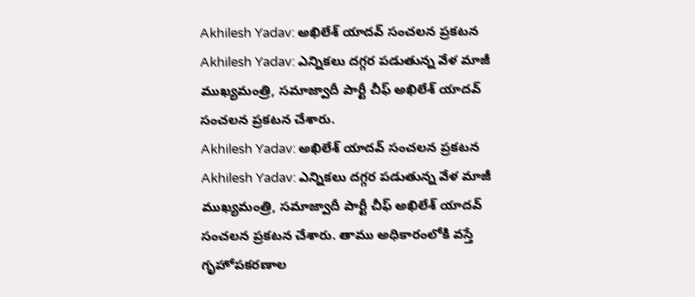Akhilesh Yadav: అఖిలేశ్ యాదవ్ సంచలన ప్రకటన
Akhilesh Yadav: ఎన్నికలు దగ్గర పడుతున్న వేళ మాజీ ముఖ్యమంత్రి, సమాజ్వాదీ పార్టీ చీఫ్ అఖిలేశ్ యాదవ్ సంచలన ప్రకటన చేశారు.
Akhilesh Yadav: అఖిలేశ్ యాదవ్ సంచలన ప్రకటన
Akhilesh Yadav: ఎన్నికలు దగ్గర పడుతున్న వేళ మాజీ ముఖ్యమంత్రి, సమాజ్వాదీ పార్టీ చీఫ్ అఖిలేశ్ యాదవ్ సంచలన ప్రకటన చేశారు. తాము అధికారంలోకి వస్తే గృహోపకరణాల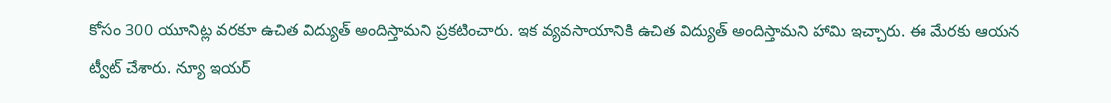కోసం 300 యూనిట్ల వరకూ ఉచిత విద్యుత్ అందిస్తామని ప్రకటించారు. ఇక వ్యవసాయానికి ఉచిత విద్యుత్ అందిస్తామని హామి ఇచ్చారు. ఈ మేరకు ఆయన ట్వీట్ చేశారు. న్యూ ఇయర్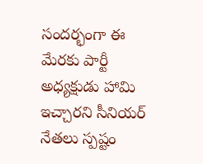సందర్భంగా ఈ మేరకు పార్టీ అధ్యక్షుడు హామి ఇచ్చారని సీనియర్ నేతలు స్పష్టం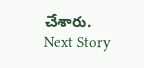చేశారు.
Next Story